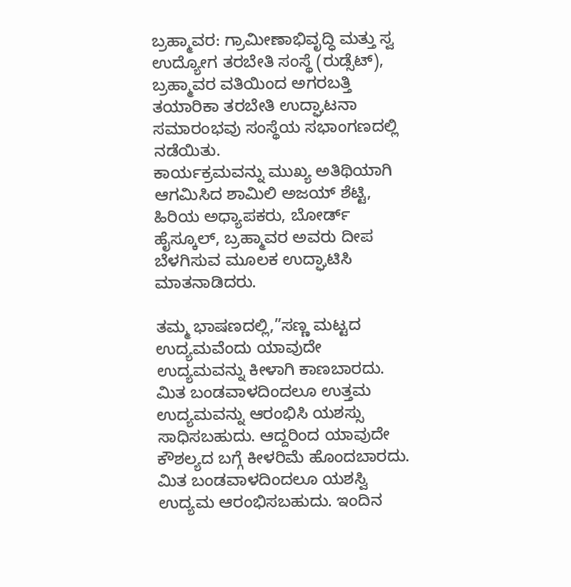ಬ್ರಹ್ಮಾವರ: ಗ್ರಾಮೀಣಾಭಿವೃದ್ಧಿ ಮತ್ತು ಸ್ವ ಉದ್ಯೋಗ ತರಬೇತಿ ಸಂಸ್ಥೆ (ರುಡ್ಸೆಟ್), ಬ್ರಹ್ಮಾವರ ವತಿಯಿಂದ ಅಗರಬತ್ತಿ ತಯಾರಿಕಾ ತರಬೇತಿ ಉದ್ಘಾಟನಾ ಸಮಾರಂಭವು ಸಂಸ್ಥೆಯ ಸಭಾಂಗಣದಲ್ಲಿ ನಡೆಯಿತು.
ಕಾರ್ಯಕ್ರಮವನ್ನು ಮುಖ್ಯ ಅತಿಥಿಯಾಗಿ ಆಗಮಿಸಿದ ಶಾಮಿಲಿ ಅಜಯ್ ಶೆಟ್ಟಿ, ಹಿರಿಯ ಅಧ್ಯಾಪಕರು, ಬೋರ್ಡ್ ಹೈಸ್ಕೂಲ್, ಬ್ರಹ್ಮಾವರ ಅವರು ದೀಪ ಬೆಳಗಿಸುವ ಮೂಲಕ ಉದ್ಘಾಟಿಸಿ ಮಾತನಾಡಿದರು.

ತಮ್ಮ ಭಾಷಣದಲ್ಲಿ,”ಸಣ್ಣ ಮಟ್ಟದ ಉದ್ಯಮವೆಂದು ಯಾವುದೇ ಉದ್ಯಮವನ್ನು ಕೀಳಾಗಿ ಕಾಣಬಾರದು. ಮಿತ ಬಂಡವಾಳದಿಂದಲೂ ಉತ್ತಮ ಉದ್ಯಮವನ್ನು ಆರಂಭಿಸಿ ಯಶಸ್ಸು ಸಾಧಿಸಬಹುದು. ಆದ್ದರಿಂದ ಯಾವುದೇ ಕೌಶಲ್ಯದ ಬಗ್ಗೆ ಕೀಳರಿಮೆ ಹೊಂದಬಾರದು. ಮಿತ ಬಂಡವಾಳದಿಂದಲೂ ಯಶಸ್ವಿ ಉದ್ಯಮ ಆರಂಭಿಸಬಹುದು. ಇಂದಿನ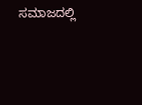ಸಮಾಜದಲ್ಲಿ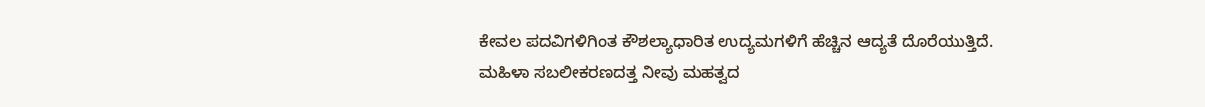ಕೇವಲ ಪದವಿಗಳಿಗಿಂತ ಕೌಶಲ್ಯಾಧಾರಿತ ಉದ್ಯಮಗಳಿಗೆ ಹೆಚ್ಚಿನ ಆದ್ಯತೆ ದೊರೆಯುತ್ತಿದೆ. ಮಹಿಳಾ ಸಬಲೀಕರಣದತ್ತ ನೀವು ಮಹತ್ವದ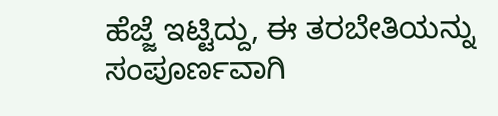ಹೆಜ್ಜೆ ಇಟ್ಟಿದ್ದು, ಈ ತರಬೇತಿಯನ್ನು ಸಂಪೂರ್ಣವಾಗಿ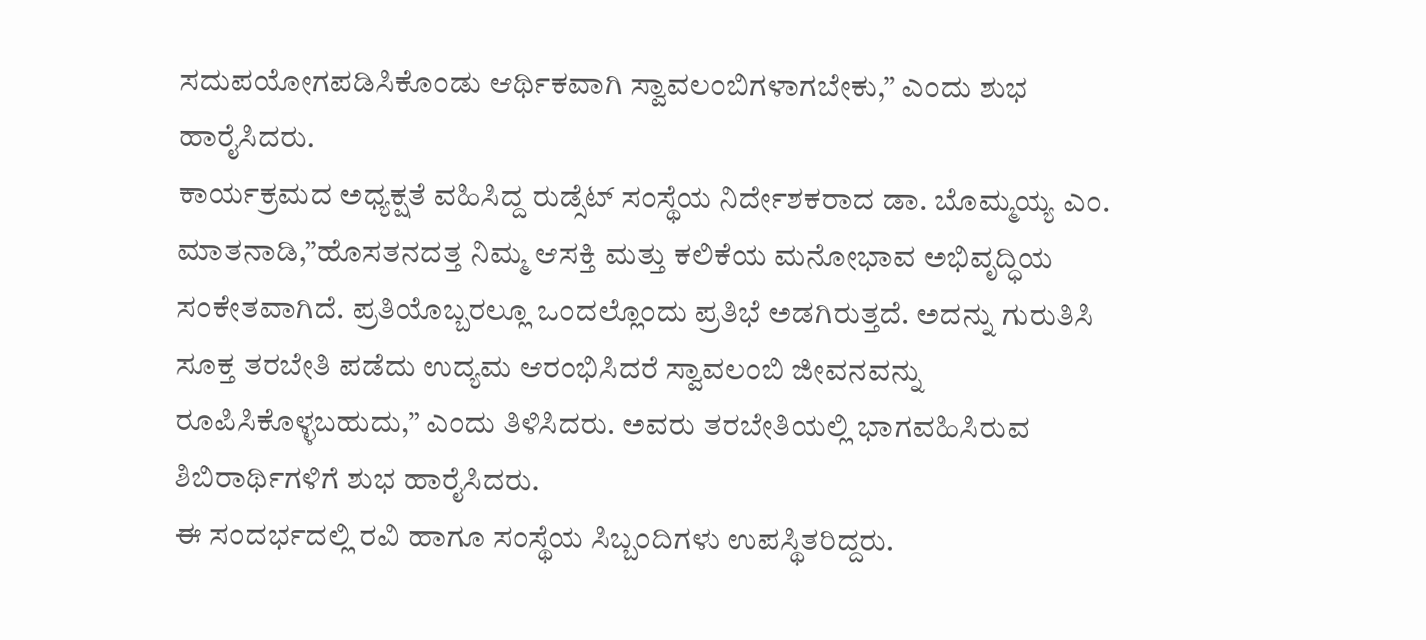ಸದುಪಯೋಗಪಡಿಸಿಕೊಂಡು ಆರ್ಥಿಕವಾಗಿ ಸ್ವಾವಲಂಬಿಗಳಾಗಬೇಕು,” ಎಂದು ಶುಭ ಹಾರೈಸಿದರು.
ಕಾರ್ಯಕ್ರಮದ ಅಧ್ಯಕ್ಷತೆ ವಹಿಸಿದ್ದ ರುಡ್ಸೆಟ್ ಸಂಸ್ಥೆಯ ನಿರ್ದೇಶಕರಾದ ಡಾ. ಬೊಮ್ಮಯ್ಯ ಎಂ. ಮಾತನಾಡಿ,”ಹೊಸತನದತ್ತ ನಿಮ್ಮ ಆಸಕ್ತಿ ಮತ್ತು ಕಲಿಕೆಯ ಮನೋಭಾವ ಅಭಿವೃದ್ಧಿಯ ಸಂಕೇತವಾಗಿದೆ. ಪ್ರತಿಯೊಬ್ಬರಲ್ಲೂ ಒಂದಲ್ಲೊಂದು ಪ್ರತಿಭೆ ಅಡಗಿರುತ್ತದೆ. ಅದನ್ನು ಗುರುತಿಸಿ ಸೂಕ್ತ ತರಬೇತಿ ಪಡೆದು ಉದ್ಯಮ ಆರಂಭಿಸಿದರೆ ಸ್ವಾವಲಂಬಿ ಜೀವನವನ್ನು ರೂಪಿಸಿಕೊಳ್ಳಬಹುದು,” ಎಂದು ತಿಳಿಸಿದರು. ಅವರು ತರಬೇತಿಯಲ್ಲಿ ಭಾಗವಹಿಸಿರುವ ಶಿಬಿರಾರ್ಥಿಗಳಿಗೆ ಶುಭ ಹಾರೈಸಿದರು.
ಈ ಸಂದರ್ಭದಲ್ಲಿ ರವಿ ಹಾಗೂ ಸಂಸ್ಥೆಯ ಸಿಬ್ಬಂದಿಗಳು ಉಪಸ್ಥಿತರಿದ್ದರು.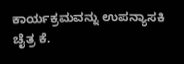ಕಾರ್ಯಕ್ರಮವನ್ನು ಉಪನ್ಯಾಸಕಿ ಚೈತ್ರ ಕೆ.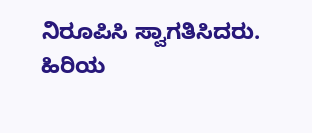ನಿರೂಪಿಸಿ ಸ್ವಾಗತಿಸಿದರು. ಹಿರಿಯ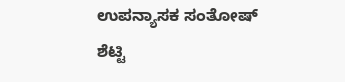ಉಪನ್ಯಾಸಕ ಸಂತೋಷ್ ಶೆಟ್ಟಿ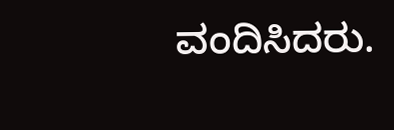ವಂದಿಸಿದರು.